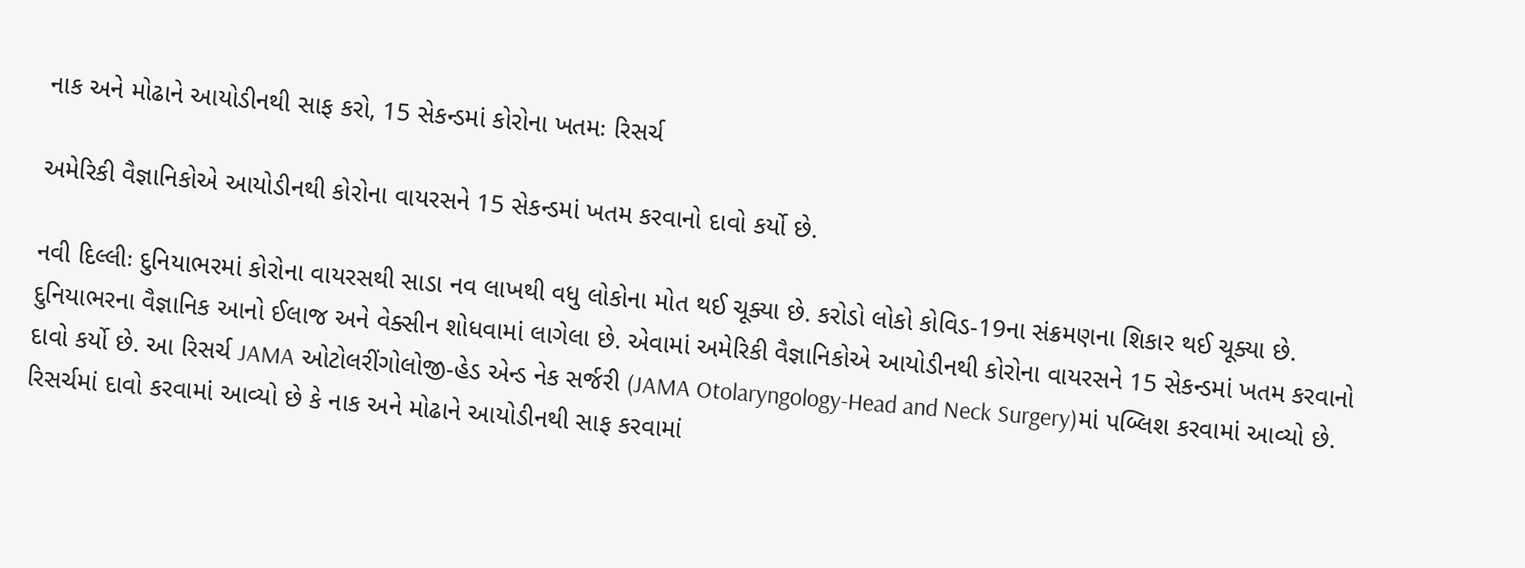નાક અને મોઢાને આયોડીનથી સાફ કરો, 15 સેકન્ડમાં કોરોના ખતમઃ રિસર્ચ

અમેરિકી વૈજ્ઞાનિકોએ આયોડીનથી કોરોના વાયરસને 15 સેકન્ડમાં ખતમ કરવાનો દાવો કર્યો છે.

નવી દિલ્લીઃ દુનિયાભરમાં કોરોના વાયરસથી સાડા નવ લાખથી વધુ લોકોના મોત થઈ ચૂક્યા છે. કરોડો લોકો કોવિડ-19ના સંક્રમણના શિકાર થઈ ચૂક્યા છે. દુનિયાભરના વૈજ્ઞાનિક આનો ઈલાજ અને વેક્સીન શોધવામાં લાગેલા છે. એવામાં અમેરિકી વૈજ્ઞાનિકોએ આયોડીનથી કોરોના વાયરસને 15 સેકન્ડમાં ખતમ કરવાનો દાવો કર્યો છે. આ રિસર્ચ JAMA ઓટોલરીંગોલોજી-હેડ એન્ડ નેક સર્જરી (JAMA Otolaryngology-Head and Neck Surgery)માં પબ્લિશ કરવામાં આવ્યો છે. રિસર્ચમાં દાવો કરવામાં આવ્યો છે કે નાક અને મોઢાને આયોડીનથી સાફ કરવામાં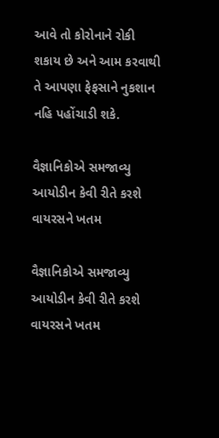આવે તો કોરોનાને રોકી શકાય છે અને આમ કરવાથી તે આપણા ફેફસાને નુકશાન નહિ પહોંચાડી શકે.

વૈજ્ઞાનિકોએ સમજાવ્યુ આયોડીન કેવી રીતે કરશે વાયરસને ખતમ

વૈજ્ઞાનિકોએ સમજાવ્યુ આયોડીન કેવી રીતે કરશે વાયરસને ખતમ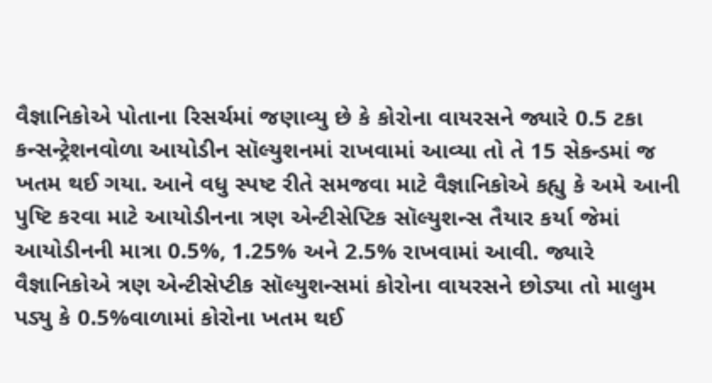વૈજ્ઞાનિકોએ પોતાના રિસર્ચમાં જણાવ્યુ છે કે કોરોના વાયરસને જ્યારે 0.5 ટકા કન્સન્ટ્રેશનવોળા આયોડીન સૉલ્યુશનમાં રાખવામાં આવ્યા તો તે 15 સેકન્ડમાં જ ખતમ થઈ ગયા. આને વધુ સ્પષ્ટ રીતે સમજવા માટે વૈજ્ઞાનિકોએ કહ્યુ કે અમે આની પુષ્ટિ કરવા માટે આયોડીનના ત્રણ એન્ટીસેપ્ટિક સૉલ્યુશન્સ તૈયાર કર્યા જેમાં આયોડીનની માત્રા 0.5%, 1.25% અને 2.5% રાખવામાં આવી. જ્યારે વૈજ્ઞાનિકોએ ત્રણ એન્ટીસેપ્ટીક સૉલ્યુશન્સમાં કોરોના વાયરસને છોડ્યા તો માલુમ પડ્યુ કે 0.5%વાળામાં કોરોના ખતમ થઈ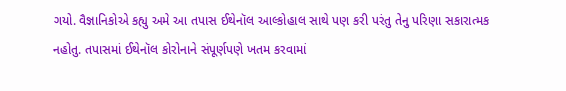ગયો. વૈજ્ઞાનિકોએ કહ્યુ અમે આ તપાસ ઈથેનૉલ આલ્કોહાલ સાથે પણ કરી પરંતુ તેનુ પરિણા સકારાત્મક નહોતુ. તપાસમાં ઈથેનૉલ કોરોનાને સંપૂર્ણપણે ખતમ કરવામાં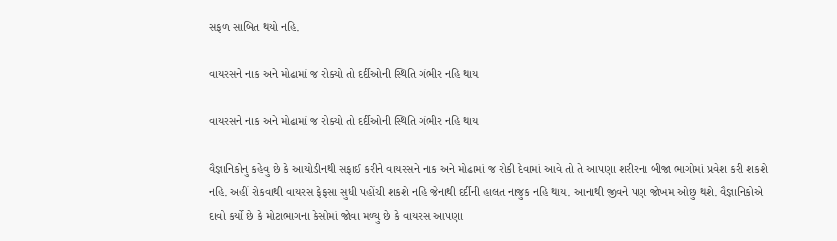સફળ સાબિત થયો નહિ.

વાયરસને નાક અને મોઢામાં જ રોક્યો તો દર્દીઓની સ્થિતિ ગંભીર નહિ થાય

વાયરસને નાક અને મોઢામાં જ રોક્યો તો દર્દીઓની સ્થિતિ ગંભીર નહિ થાય

વૈજ્ઞાનિકોનુ કહેવુ છે કે આયોડીનથી સફાઈ કરીને વાયરસને નાક અને મોઢામાં જ રોકી દેવામાં આવે તો તે આપણા શરીરના બીજા ભાગોમાં પ્રવેશ કરી શકશે નહિ. અહીં રોકવાથી વાયરસ ફેફસા સુધી પહોંચી શકશે નહિ જેનાથી દર્દીની હાલત નાજુક નહિ થાય. આનાથી જીવને પણ જોખમ ઓછુ થશે. વૈજ્ઞાનિકોએ દાવો કર્યો છે કે મોટાભાગના કેસોમાં જોવા મળ્યુ છે કે વાયરસ આપણા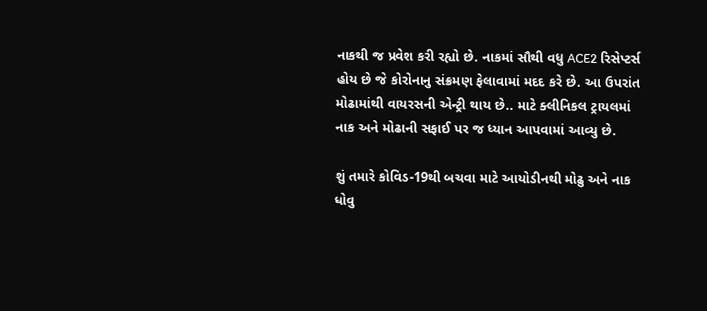નાકથી જ પ્રવેશ કરી રહ્યો છે. નાકમાં સૌથી વધુ ACE2 રિસેપ્ટર્સ હોય છે જે કોરોનાનુ સંક્રમણ ફેલાવામાં મદદ કરે છે. આ ઉપરાંત મોઢામાંથી વાયરસની એન્ટ્રી થાય છે.. માટે ક્લીનિકલ ટ્રાયલમાં નાક અને મોઢાની સફાઈ પર જ ધ્યાન આપવામાં આવ્યુ છે.

શું તમારે કોવિડ-19થી બચવા માટે આયોડીનથી મોઢુ અને નાક ધોવુ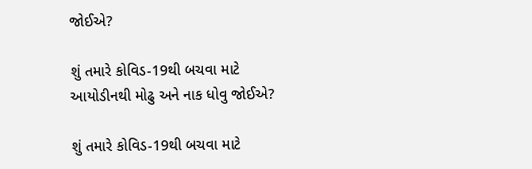જોઈએ?

શું તમારે કોવિડ-19થી બચવા માટે આયોડીનથી મોઢુ અને નાક ધોવુ જોઈએ?

શું તમારે કોવિડ-19થી બચવા માટે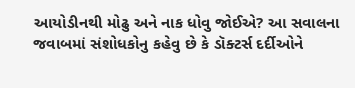આયોડીનથી મોઢુ અને નાક ધોવુ જોઈએ? આ સવાલના જવાબમાં સંશોધકોનુ કહેવુ છે કે ડૉક્ટર્સ દર્દીઓને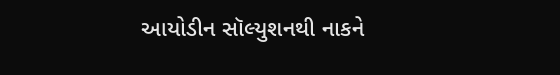આયોડીન સૉલ્યુશનથી નાકને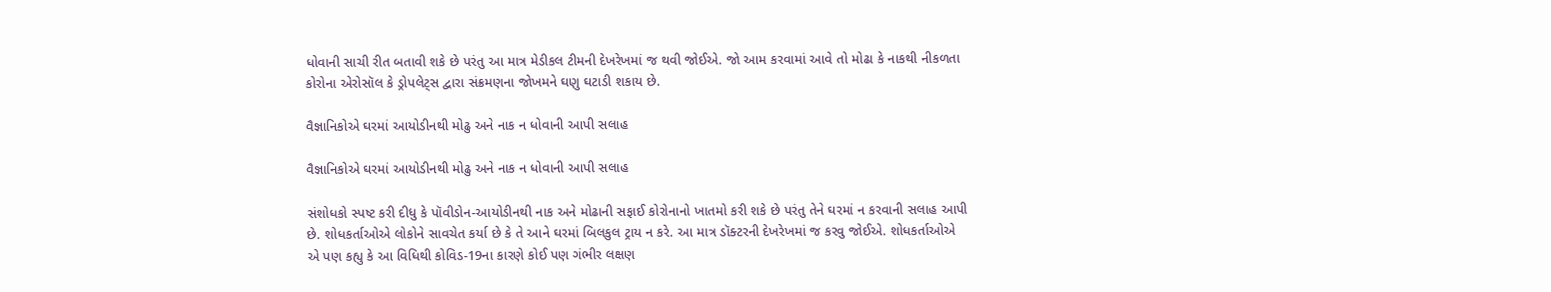ધોવાની સાચી રીત બતાવી શકે છે પરંતુ આ માત્ર મેડીકલ ટીમની દેખરેખમાં જ થવી જોઈએ. જો આમ કરવામાં આવે તો મોઢા કે નાકથી નીકળતા કોરોના એરોસૉલ કે ડ્રોપલેટ્સ દ્વારા સંક્રમણના જોખમને ઘણુ ઘટાડી શકાય છે.

વૈજ્ઞાનિકોએ ઘરમાં આયોડીનથી મોઢુ અને નાક ન ધોવાની આપી સલાહ

વૈજ્ઞાનિકોએ ઘરમાં આયોડીનથી મોઢુ અને નાક ન ધોવાની આપી સલાહ

સંશોધકો સ્પષ્ટ કરી દીધુ કે પૉવીડોન-આયોડીનથી નાક અને મોઢાની સફાઈ કોરોનાનો ખાતમો કરી શકે છે પરંતુ તેને ઘરમાં ન કરવાની સલાહ આપી છે. શોધકર્તાઓએ લોકોને સાવચેત કર્યા છે કે તે આને ઘરમાં બિલકુલ ટ્રાય ન કરે. આ માત્ર ડૉક્ટરની દેખરેખમાં જ કરવુ જોઈએ. શોધકર્તાઓએ એ પણ કહ્યુ કે આ વિધિથી કોવિડ-19ના કારણે કોઈ પણ ગંભીર લક્ષણ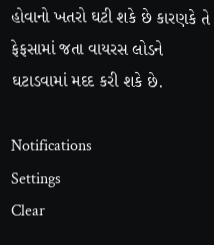હોવાનો ખતરો ઘટી શકે છે કારણકે તે ફેફસામાં જતા વાયરસ લોડને ઘટાડવામાં મદદ કરી શકે છે.

Notifications
Settings
Clear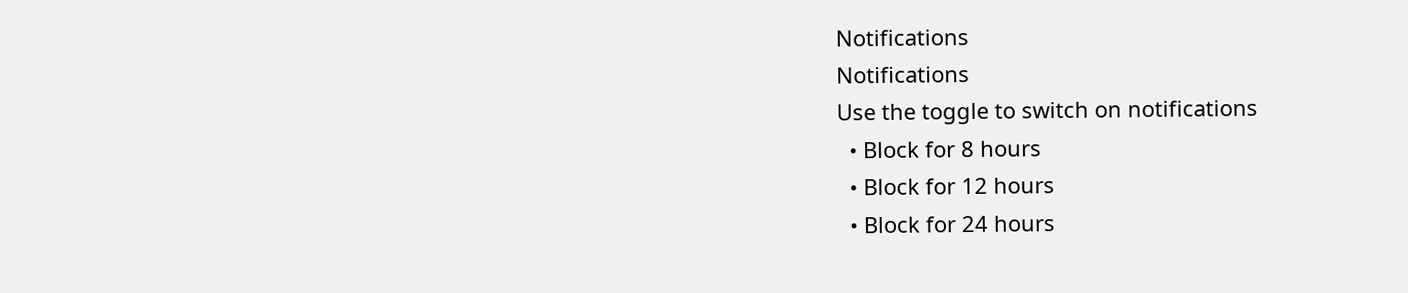Notifications
Notifications
Use the toggle to switch on notifications
  • Block for 8 hours
  • Block for 12 hours
  • Block for 24 hours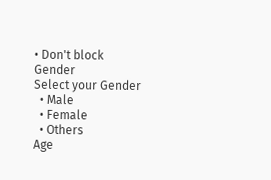• Don't block
Gender
Select your Gender
  • Male
  • Female
  • Others
Age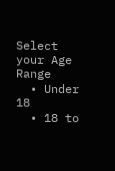Select your Age Range
  • Under 18
  • 18 to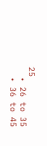25
  • 26 to 35
  • 36 to 45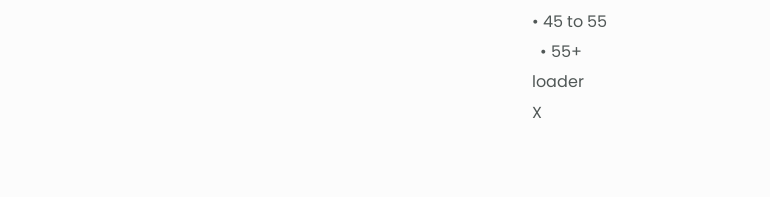• 45 to 55
  • 55+
loader
X